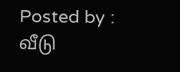Posted by : வீடு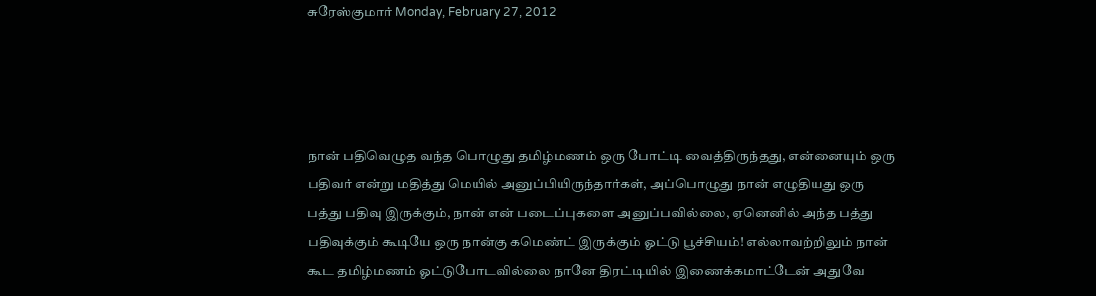சுரேஸ்குமார் Monday, February 27, 2012




நான் பதிவெழுத வந்த பொழுது தமிழ்மணம் ஒரு போட்டி வைத்திருந்தது, என்னையும் ஒரு பதிவர் என்று மதித்து மெயில் அனுப்பியிருந்தார்கள், அப்பொழுது நான் எழுதியது ஒரு பத்து பதிவு இருக்கும், நான் என் படைப்புகளை அனுப்பவில்லை, ஏனெனில் அந்த பத்து பதிவுக்கும் கூடியே ஒரு நான்கு கமெண்ட் இருக்கும் ஓட்டு பூச்சியம்! எல்லாவற்றிலும் நான் கூட தமிழ்மணம் ஓட்டுபோடவில்லை நானே திரட்டியில் இணைக்கமாட்டேன் அதுவே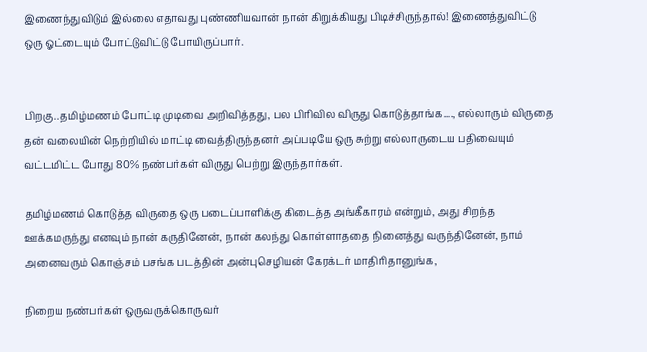இணைந்துவிடும் இல்லை எதாவது புண்ணியவான் நான் கிறுக்கியது பிடிச்சிருந்தால்! இணைத்துவிட்டு ஒரு ஓட்டையும் போட்டுவிட்டு போயிருப்பார்.


பிறகு..தமிழ்மணம் போட்டி முடிவை அறிவித்தது, பல பிரிவில விருது கொடுத்தாங்க...., எல்லாரும் விருதை தன் வலையின் நெற்றியில் மாட்டி வைத்திருந்தனர் அப்படியே ஒரு சுற்று எல்லாருடைய பதிவையும் வட்டமிட்ட போது 80% நண்பர்கள் விருது பெற்று இருந்தார்கள்.

தமிழ்மணம் கொடுத்த விருதை ஒரு படைப்பாளிக்கு கிடைத்த அங்கீகாரம் என்றும், அது சிறந்த ஊக்கமருந்து எனவும் நான் கருதினேன், நான் கலந்து கொள்ளாததை நினைத்து வருந்தினேன், நாம் அனைவரும் கொஞ்சம் பசங்க படத்தின் அன்புசெழியன் கேரக்டர் மாதிரிதானுங்க,

நிறைய நண்பர்கள் ஒருவருக்கொருவர்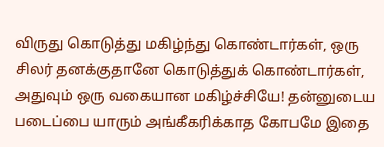விருது கொடுத்து மகிழ்ந்து கொண்டார்கள், ஒரு சிலர் தனக்குதானே கொடுத்துக் கொண்டார்கள், அதுவும் ஒரு வகையான மகிழ்ச்சியே! தன்னுடைய படைப்பை யாரும் அங்கீகரிக்காத கோபமே இதை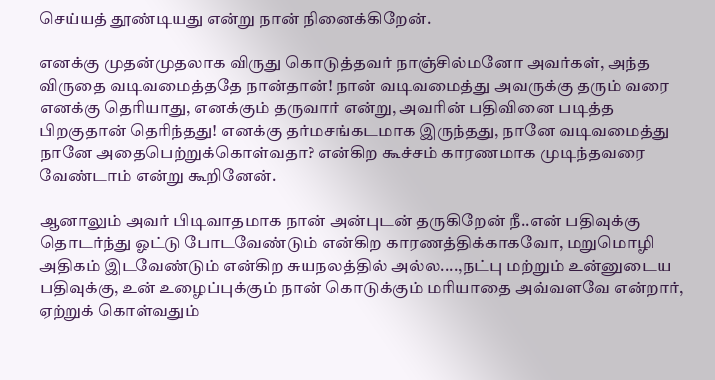செய்யத் தூண்டியது என்று நான் நினைக்கிறேன்.

எனக்கு முதன்முதலாக விருது கொடுத்தவர் நாஞ்சில்மனோ அவர்கள், அந்த விருதை வடிவமைத்ததே நான்தான்! நான் வடிவமைத்து அவருக்கு தரும் வரை எனக்கு தெரியாது, எனக்கும் தருவார் என்று, அவரின் பதிவினை படித்த பிறகுதான் தெரிந்தது! எனக்கு தர்மசங்கடமாக இருந்தது, நானே வடிவமைத்து நானே அதைபெற்றுக்கொள்வதா? என்கிற கூச்சம் காரணமாக முடிந்தவரை வேண்டாம் என்று கூறினேன்.

ஆனாலும் அவர் பிடிவாதமாக நான் அன்புடன் தருகிறேன் நீ..என் பதிவுக்கு தொடர்ந்து ஓட்டு போடவேண்டும் என்கிற காரணத்திக்காகவோ, மறுமொழி அதிகம் இடவேண்டும் என்கிற சுயநலத்தில் அல்ல....,நட்பு மற்றும் உன்னுடைய பதிவுக்கு, உன் உழைப்புக்கும் நான் கொடுக்கும் மரியாதை அவ்வளவே என்றார், ஏற்றுக் கொள்வதும்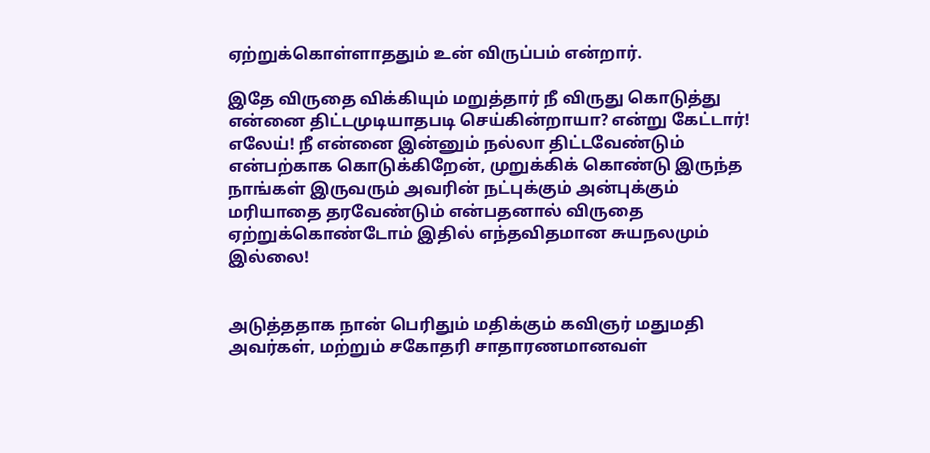ஏற்றுக்கொள்ளாததும் உன் விருப்பம் என்றார்.

இதே விருதை விக்கியும் மறுத்தார் நீ விருது கொடுத்து என்னை திட்டமுடியாதபடி செய்கின்றாயா? என்று கேட்டார்! எலேய்! நீ என்னை இன்னும் நல்லா திட்டவேண்டும் என்பற்காக கொடுக்கிறேன், முறுக்கிக் கொண்டு இருந்த நாங்கள் இருவரும் அவரின் நட்புக்கும் அன்புக்கும் மரியாதை தரவேண்டும் என்பதனால் விருதை ஏற்றுக்கொண்டோம் இதில் எந்தவிதமான சுயநலமும் இல்லை!


அடுத்ததாக நான் பெரிதும் மதிக்கும் கவிஞர் மதுமதி அவர்கள், மற்றும் சகோதரி சாதாரணமானவள்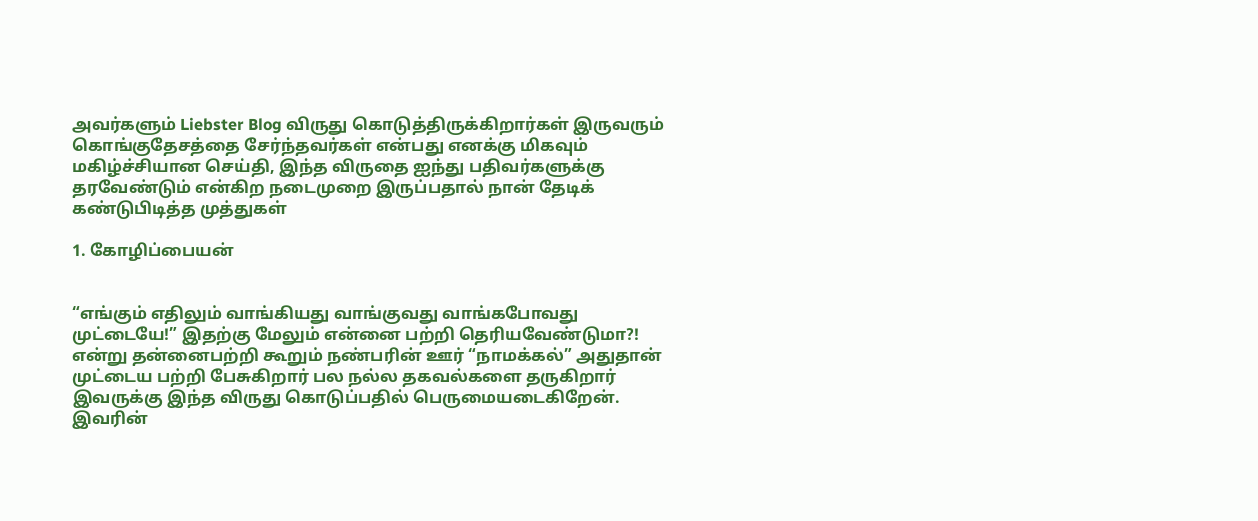அவர்களும் Liebster Blog விருது கொடுத்திருக்கிறார்கள் இருவரும் கொங்குதேசத்தை சேர்ந்தவர்கள் என்பது எனக்கு மிகவும் மகிழ்ச்சியான செய்தி, இந்த விருதை ஐந்து பதிவர்களுக்கு தரவேண்டும் என்கிற நடைமுறை இருப்பதால் நான் தேடிக் கண்டுபிடித்த முத்துகள்

1. கோழிப்பையன்


“எங்கும் எதிலும் வாங்கியது வாங்குவது வாங்கபோவது முட்டையே!” இதற்கு மேலும் என்னை பற்றி தெரியவேண்டுமா?! என்று தன்னைபற்றி கூறும் நண்பரின் ஊர் “நாமக்கல்” அதுதான் முட்டைய பற்றி பேசுகிறார் பல நல்ல தகவல்களை தருகிறார் இவருக்கு இந்த விருது கொடுப்பதில் பெருமையடைகிறேன். இவரின்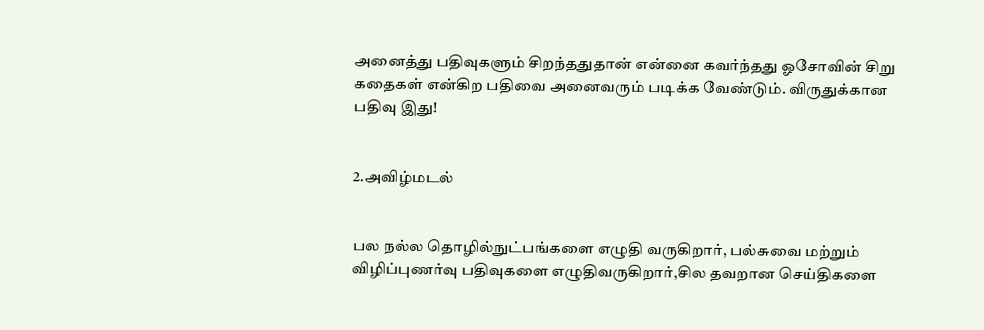அனைத்து பதிவுகளும் சிறந்ததுதான் என்னை கவர்ந்தது ஓசோவின் சிறு கதைகள் என்கிற பதிவை அனைவரும் படிக்க வேண்டும். விருதுக்கான பதிவு இது!


2.அவிழ்மடல்


பல நல்ல தொழில்நுட்பங்களை எழுதி வருகிறார், பல்சுவை மற்றும் விழிப்புணர்வு பதிவுகளை எழுதிவருகிறார்,சில தவறான செய்திகளை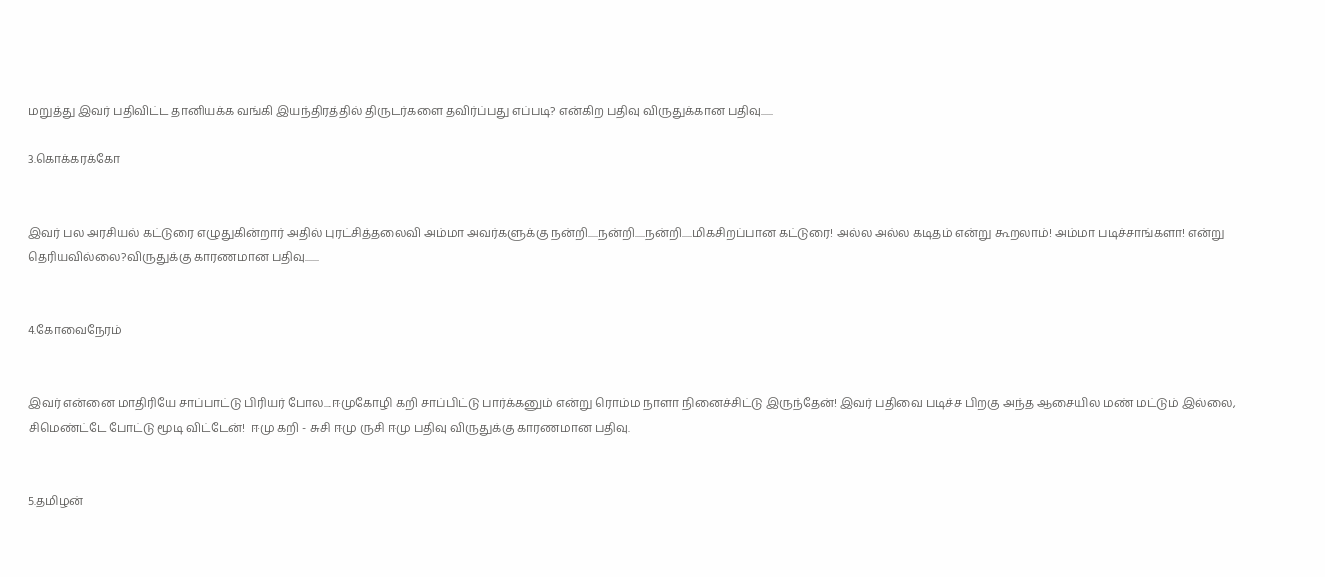மறுத்து இவர் பதிவிட்ட தானியக்க வங்கி இயந்திரத்தில் திருடர்களை தவிர்ப்பது எப்படி? என்கிற பதிவு விருதுக்கான பதிவு......

3.கொக்கரக்கோ


இவர் பல அரசியல் கட்டுரை எழுதுகின்றார் அதில் புரட்சித்தலைவி அம்மா அவர்களுக்கு நன்றி.....நன்றி.....நன்றி.....மிகசிறப்பான கட்டுரை! அல்ல அல்ல கடிதம் என்று கூறலாம்! அம்மா படிச்சாங்களா! என்று தெரியவில்லை?விருதுக்கு காரணமான பதிவு.......


4.கோவைநேரம்


இவர் என்னை மாதிரியே சாப்பாட்டு பிரியர் போல....ஈமுகோழி கறி சாப்பிட்டு பார்க்கனும் என்று ரொம்ம நாளா நினைச்சிட்டு இருந்தேன்! இவர் பதிவை படிச்ச பிறகு அந்த ஆசையில மண் மட்டும் இல்லை, சிமெண்ட்டே போட்டு மூடி விட்டேன்!  ஈமு கறி - சுசி ஈமு ருசி ஈமு பதிவு விருதுக்கு காரணமான பதிவு.


5.தமிழன்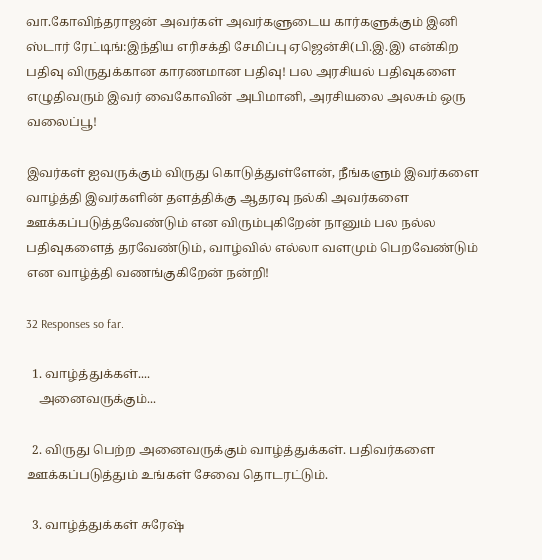வா.கோவிந்தராஜன் அவர்கள் அவர்களுடைய கார்களுக்கும் இனி ஸ்டார் ரேட்டிங்:இந்திய எரிசக்தி சேமிப்பு ஏஜென்சி(பி.இ.இ) என்கிற பதிவு விருதுக்கான காரணமான பதிவு! பல அரசியல் பதிவுகளை எழுதிவரும் இவர் வைகோவின் அபிமானி, அரசியலை அலசும் ஒரு வலைப்பூ!

இவர்கள் ஐவருக்கும் விருது கொடுத்துள்ளேன், நீங்களும் இவர்களை வாழ்த்தி இவர்களின் தளத்திக்கு ஆதரவு நல்கி அவர்களை ஊக்கப்படுத்தவேண்டும் என விரும்புகிறேன் நானும் பல நல்ல பதிவுகளைத் தரவேண்டும், வாழ்வில் எல்லா வளமும் பெறவேண்டும் என வாழ்த்தி வணங்குகிறேன் நன்றி!

32 Responses so far.

  1. வாழ்த்துக்கள்....
    அனைவருக்கும்...

  2. விருது பெற்ற அனைவருக்கும் வாழ்த்துக்கள். பதிவர்களை ஊக்கப்படுத்தும் உங்கள் சேவை தொடரட்டும்.

  3. வாழ்த்துக்கள் சுரேஷ்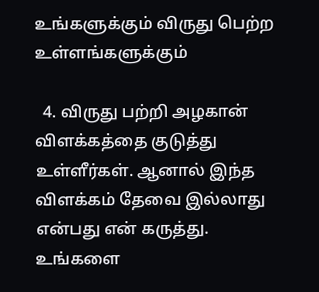உங்களுக்கும் விருது பெற்ற உள்ளங்களுக்கும்

  4. விருது பற்றி அழகான் விளக்கத்தை குடுத்து உள்ளீர்கள். ஆனால் இந்த விளக்கம் தேவை இல்லாது என்பது என் கருத்து. உங்களை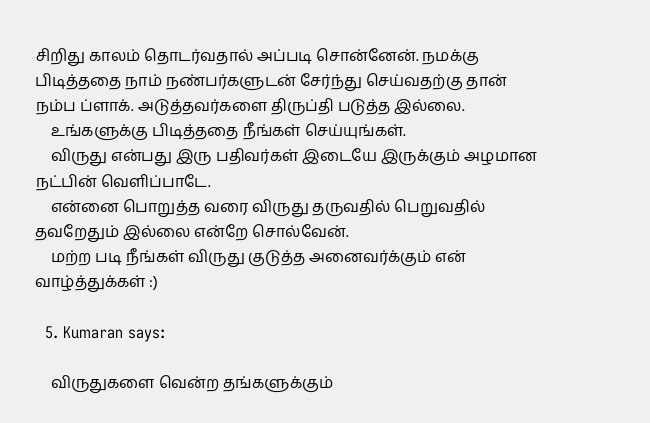சிறிது காலம் தொடர்வதால் அப்படி சொன்னேன். நமக்கு பிடித்ததை நாம் நண்பர்களுடன் சேர்ந்து செய்வதற்கு தான் நம்ப ப்ளாக். அடுத்தவர்களை திருப்தி படுத்த இல்லை.
    உங்களுக்கு பிடித்ததை நீங்கள் செய்யுங்கள்.
    விருது என்பது இரு பதிவர்கள் இடையே இருக்கும் அழமான நட்பின் வெளிப்பாடே.
    என்னை பொறுத்த வரை விருது தருவதில் பெறுவதில் தவறேதும் இல்லை என்றே சொல்வேன்.
    மற்ற படி நீங்கள் விருது குடுத்த அனைவர்க்கும் என் வாழ்த்துக்கள் :)

  5. Kumaran says:

    விருதுகளை வென்ற தங்களுக்கும்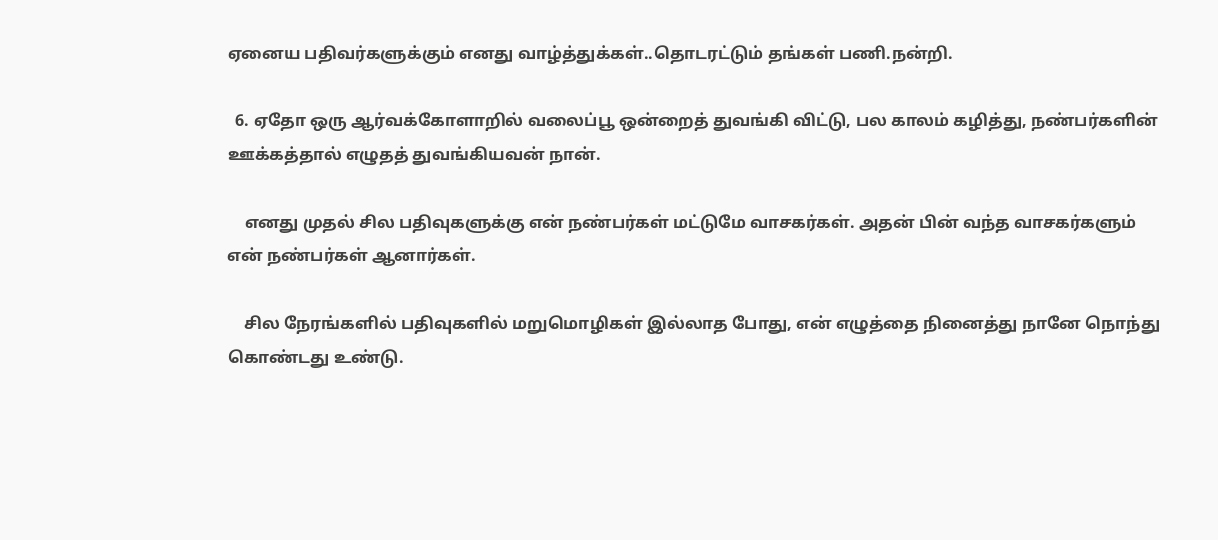ஏனைய பதிவர்களுக்கும் எனது வாழ்த்துக்கள்..தொடரட்டும் தங்கள் பணி.நன்றி.

  6. ஏதோ ஒரு ஆர்வக்கோளாறில் வலைப்பூ ஒன்றைத் துவங்கி விட்டு, பல காலம் கழித்து, நண்பர்களின் ஊக்கத்தால் எழுதத் துவங்கியவன் நான்.

    எனது முதல் சில பதிவுகளுக்கு என் நண்பர்கள் மட்டுமே வாசகர்கள். அதன் பின் வந்த வாசகர்களும் என் நண்பர்கள் ஆனார்கள்.

    சில நேரங்களில் பதிவுகளில் மறுமொழிகள் இல்லாத போது, என் எழுத்தை நினைத்து நானே நொந்து கொண்டது உண்டு.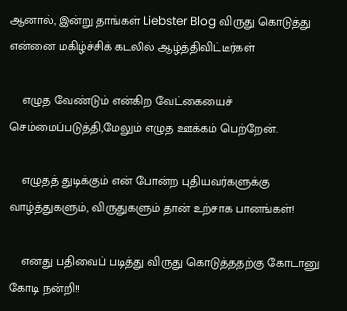ஆனால், இன்று தாங்கள் Liebster Blog விருது கொடுத்து என்னை மகிழ்ச்சிக் கடலில் ஆழ்த்திவிட்டீர்கள்

    எழுத வேண்டும் என்கிற வேட்கையைச் செம்மைப்படுத்தி,மேலும் எழுத ஊக்கம் பெற்றேன்.

    எழுதத் துடிக்கும் என் போன்ற புதியவர்களுக்கு வாழ்த்துகளும், விருதுகளும் தான் உற்சாக பானங்கள்!

    எனது பதிவைப் படித்து விருது கொடுத்ததற்கு கோடானு கோடி நன்றி!!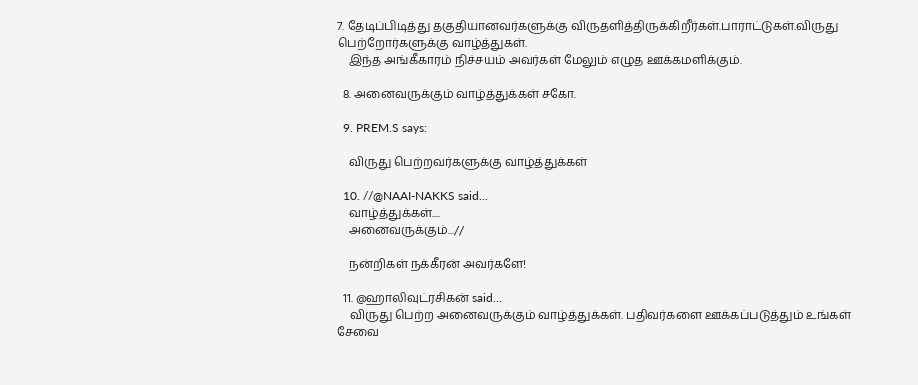7. தேடிப்பிடித்து தகுதியானவர்களுக்கு விருதளித்திருக்கிறீர்கள்.பாராட்டுகள்.விருது பெற்றோர்களுக்கு வாழ்த்துகள்.
    இந்த அங்கீகாரம் நிச்சயம் அவர்கள் மேலும் எழுத ஊக்கமளிக்கும்.

  8. அனைவருக்கும் வாழ்த்துக்கள் சகோ.

  9. PREM.S says:

    விருது பெற்றவர்களுக்கு வாழ்த்துக்கள்

  10. //@NAAI-NAKKS said...
    வாழ்த்துக்கள்....
    அனைவருக்கும்...//

    நன்றிகள் நக்கீரன் அவர்களே!

  11. @ஹாலிவுட்ரசிகன் said...
    விருது பெற்ற அனைவருக்கும் வாழ்த்துக்கள். பதிவர்களை ஊக்கப்படுத்தும் உங்கள் சேவை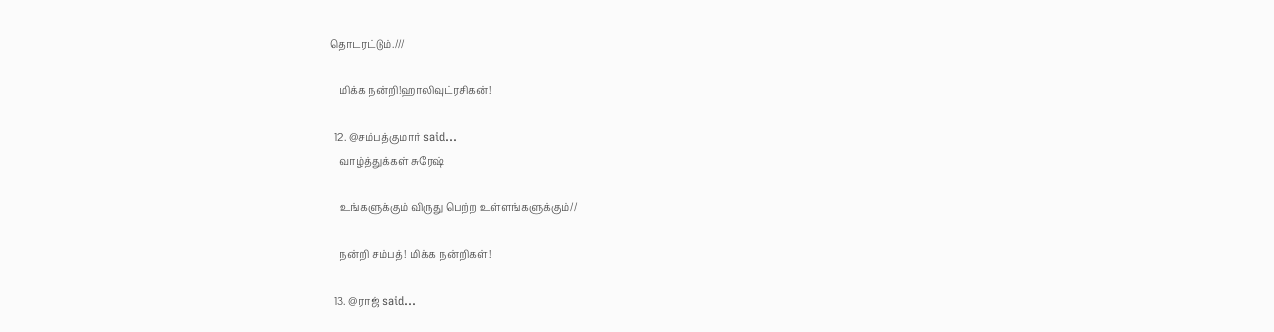தொடரட்டும்.///

    மிக்க நன்றி!ஹாலிவுட்ரசிகன்!

  12. @சம்பத்குமார் said...
    வாழ்த்துக்கள் சுரேஷ்

    உங்களுக்கும் விருது பெற்ற உள்ளங்களுக்கும்//

    நன்றி சம்பத்! மிக்க நன்றிகள்!

  13. @ராஜ் said...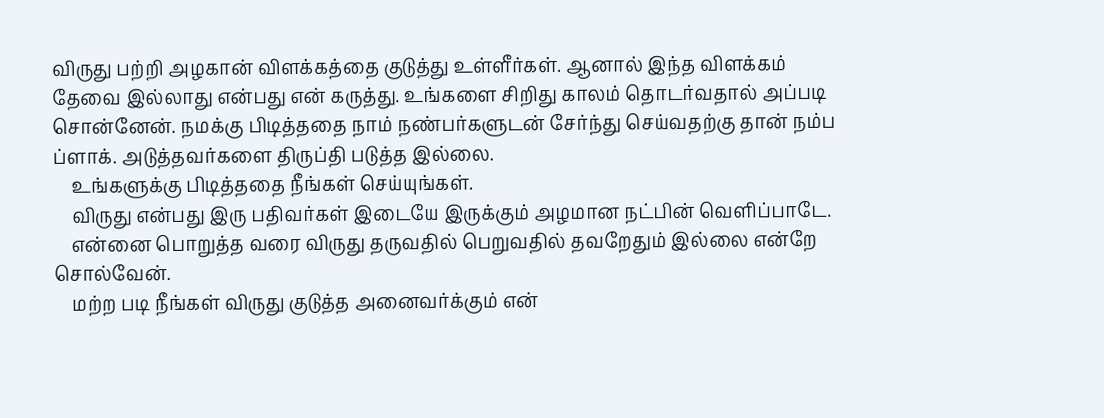விருது பற்றி அழகான் விளக்கத்தை குடுத்து உள்ளீர்கள். ஆனால் இந்த விளக்கம் தேவை இல்லாது என்பது என் கருத்து. உங்களை சிறிது காலம் தொடர்வதால் அப்படி சொன்னேன். நமக்கு பிடித்ததை நாம் நண்பர்களுடன் சேர்ந்து செய்வதற்கு தான் நம்ப ப்ளாக். அடுத்தவர்களை திருப்தி படுத்த இல்லை.
    உங்களுக்கு பிடித்ததை நீங்கள் செய்யுங்கள்.
    விருது என்பது இரு பதிவர்கள் இடையே இருக்கும் அழமான நட்பின் வெளிப்பாடே.
    என்னை பொறுத்த வரை விருது தருவதில் பெறுவதில் தவறேதும் இல்லை என்றே சொல்வேன்.
    மற்ற படி நீங்கள் விருது குடுத்த அனைவர்க்கும் என்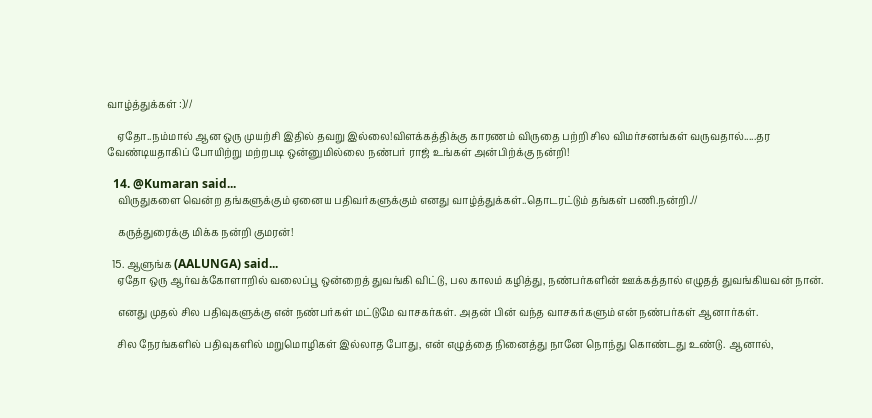வாழ்த்துக்கள் :)//

    ஏதோ..நம்மால் ஆன ஒரு முயற்சி இதில் தவறு இல்லை!விளக்கத்திக்கு காரணம் விருதை பற்றி சில விமர்சனங்கள் வருவதால்.....தர வேண்டியதாகிப் போயிற்று மற்றபடி ஒன்னுமில்லை நண்பர் ராஜ் உங்கள் அன்பிற்க்கு நன்றி!

  14. @Kumaran said...
    விருதுகளை வென்ற தங்களுக்கும் ஏனைய பதிவர்களுக்கும் எனது வாழ்த்துக்கள்..தொடரட்டும் தங்கள் பணி.நன்றி.//

    கருத்துரைக்கு மிக்க நன்றி குமரன்!

  15. ஆளுங்க (AALUNGA) said...
    ஏதோ ஒரு ஆர்வக்கோளாறில் வலைப்பூ ஒன்றைத் துவங்கி விட்டு, பல காலம் கழித்து, நண்பர்களின் ஊக்கத்தால் எழுதத் துவங்கியவன் நான்.

    எனது முதல் சில பதிவுகளுக்கு என் நண்பர்கள் மட்டுமே வாசகர்கள். அதன் பின் வந்த வாசகர்களும் என் நண்பர்கள் ஆனார்கள்.

    சில நேரங்களில் பதிவுகளில் மறுமொழிகள் இல்லாத போது, என் எழுத்தை நினைத்து நானே நொந்து கொண்டது உண்டு. ஆனால்,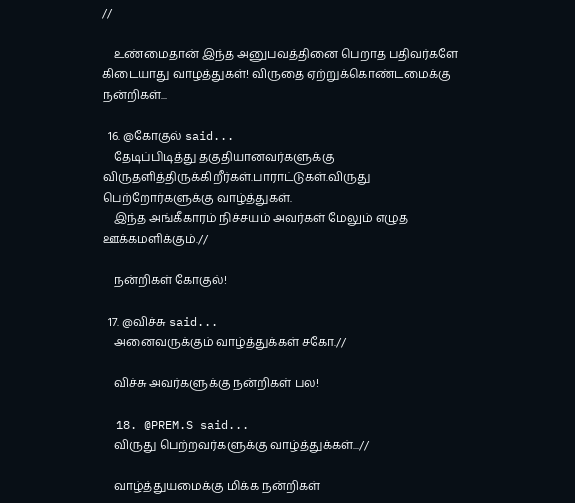//

    உண்மைதான் இந்த அனுபவத்தினை பெறாத பதிவர்களே கிடையாது வாழத்துகள்! விருதை ஏற்றுக்கொண்டமைக்கு நன்றிகள்...

  16. @கோகுல் said...
    தேடிப்பிடித்து தகுதியானவர்களுக்கு விருதளித்திருக்கிறீர்கள்.பாராட்டுகள்.விருது பெற்றோர்களுக்கு வாழ்த்துகள்.
    இந்த அங்கீகாரம் நிச்சயம் அவர்கள் மேலும் எழுத ஊக்கமளிக்கும்.//

    நன்றிகள் கோகுல்!

  17. @விச்சு said...
    அனைவருக்கும் வாழ்த்துக்கள் சகோ.//

    விச்சு அவர்களுக்கு நன்றிகள் பல!

  18. @PREM.S said...
    விருது பெற்றவர்களுக்கு வாழ்த்துக்கள்...//

    வாழ்த்துயமைக்கு மிக்க நன்றிகள்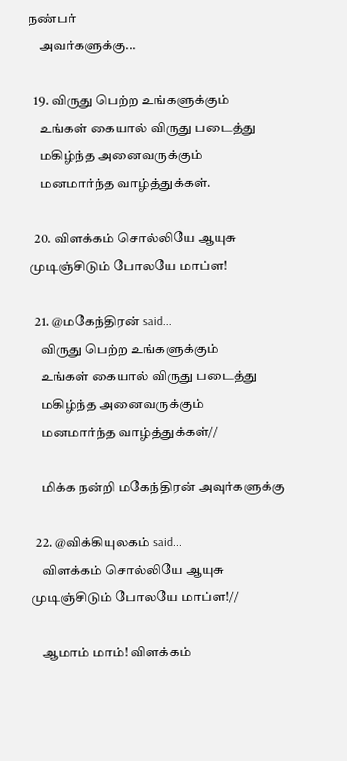நண்பர்
    அவர்களுக்கு...

  19. விருது பெற்ற உங்களுக்கும்
    உங்கள் கையால் விருது படைத்து
    மகிழ்ந்த அனைவருக்கும்
    மனமார்ந்த வாழ்த்துக்கள்.

  20. விளக்கம் சொல்லியே ஆயுசு முடிஞ்சிடும் போலயே மாப்ள!

  21. @மகேந்திரன் said...
    விருது பெற்ற உங்களுக்கும்
    உங்கள் கையால் விருது படைத்து
    மகிழ்ந்த அனைவருக்கும்
    மனமார்ந்த வாழ்த்துக்கள்//

    மிக்க நன்றி மகேந்திரன் அவுர்களுக்கு

  22. @விக்கியுலகம் said...
    விளக்கம் சொல்லியே ஆயுசு முடிஞ்சிடும் போலயே மாப்ள!//

    ஆமாம் மாம்! விளக்கம்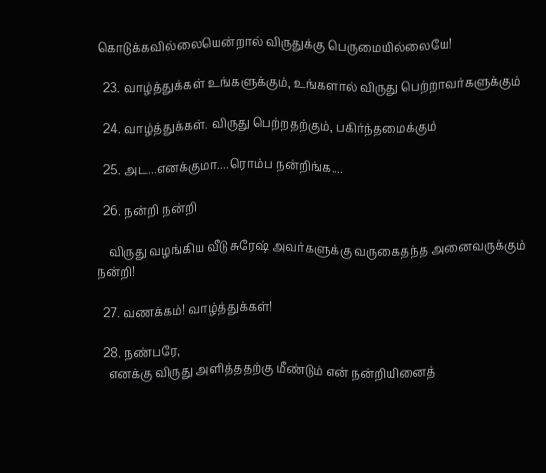கொடுக்கவில்லையென்றால் விருதுக்கு பெருமையில்லையே!

  23. வாழ்த்துக்கள் உங்களுக்கும், உங்களால் விருது பெற்றாவர்களுக்கும்

  24. வாழ்த்துக்கள். விருது பெற்றதற்கும், பகிர்ந்தமைக்கும்

  25. அட...எனக்குமா....ரொம்ப நன்றிங்க....

  26. நன்றி நன்றி

    விருது வழங்கிய வீடு சுரேஷ் அவர்களுக்கு வருகைதந்த அனைவருக்கும் நன்றி!

  27. வணக்கம்! வாழ்த்துக்கள்!

  28. நண்பரே,
    எனக்கு விருது அளித்ததற்கு மீண்டும் என் நன்றியினைத்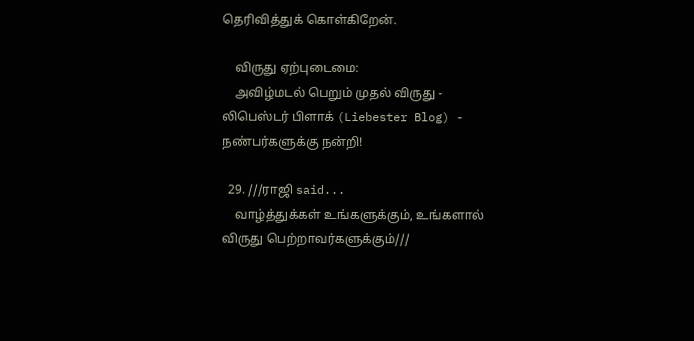தெரிவித்துக் கொள்கிறேன்.

    விருது ஏற்புடைமை:
    அவிழ்மடல் பெறும் முதல் விருது - லிபெஸ்டர் பிளாக் (Liebester Blog) - நண்பர்களுக்கு நன்றி!

  29. ///ராஜி said...
    வாழ்த்துக்கள் உங்களுக்கும், உங்களால் விருது பெற்றாவர்களுக்கும்///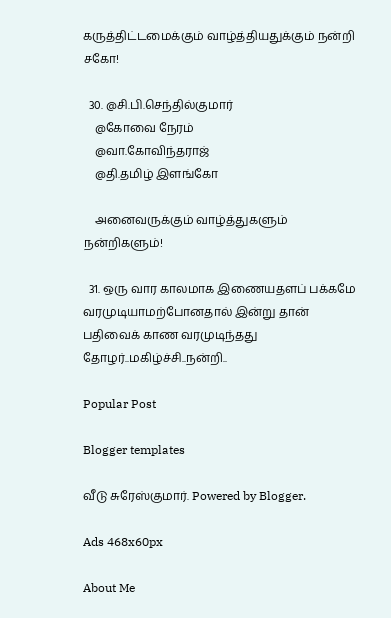கருத்திட்டமைக்கும் வாழ்த்தியதுக்கும் நன்றி சகோ!

  30. @சி.பி.செந்தில்குமார்
    @கோவை நேரம்
    @வா.கோவிந்தராஜ்
    @தி.தமிழ் இளங்கோ

    அனைவருக்கும் வாழ்த்துகளும் நன்றிகளும்!

  31. ஒரு வார காலமாக இணையதளப் பக்கமே வரமுடியாமற்போனதால் இன்று தான் பதிவைக் காண வரமுடிந்தது தோழர்..மகிழ்ச்சி..நன்றி..

Popular Post

Blogger templates

வீடு சுரேஸ்குமார். Powered by Blogger.

Ads 468x60px

About Me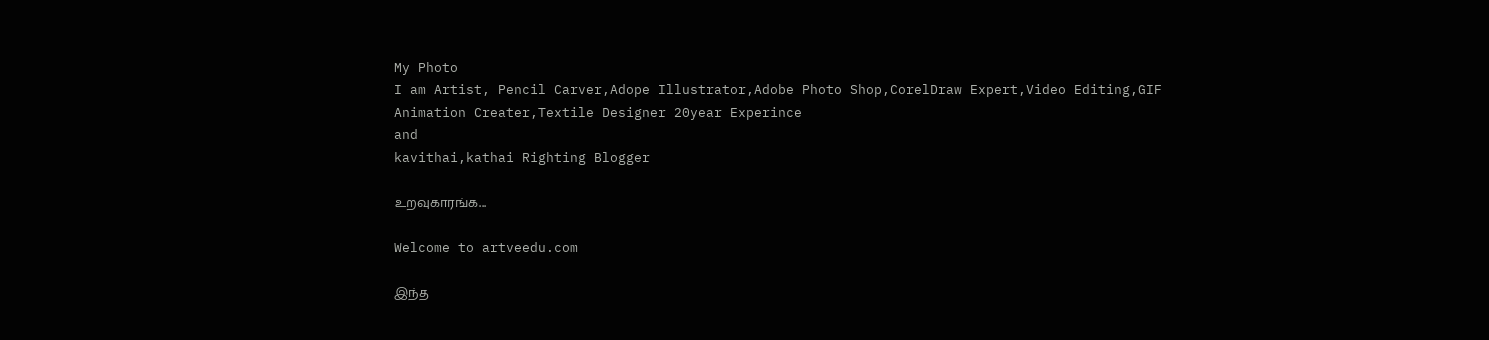My Photo
I am Artist, Pencil Carver,Adope Illustrator,Adobe Photo Shop,CorelDraw Expert,Video Editing,GIF Animation Creater,Textile Designer 20year Experince
and
kavithai,kathai Righting Blogger

உறவுகாரங்க...

Welcome to artveedu.com

இந்த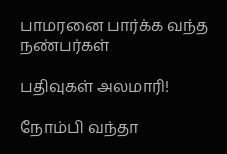பாமரனை பார்க்க வந்த நண்பர்கள்

பதிவுகள் அலமாரி!

நோம்பி வந்தா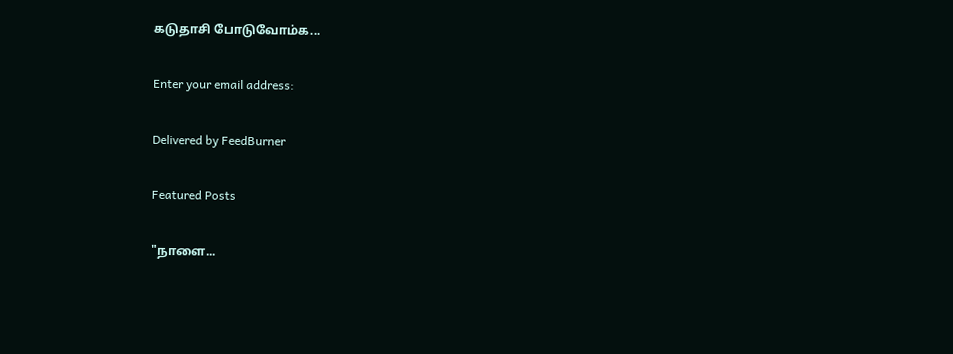கடுதாசி போடுவோம்க...

Enter your email address:

Delivered by FeedBurner

Featured Posts

"நாளை...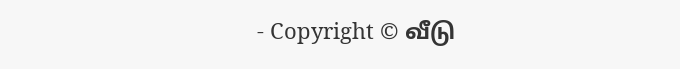- Copyright © வீடு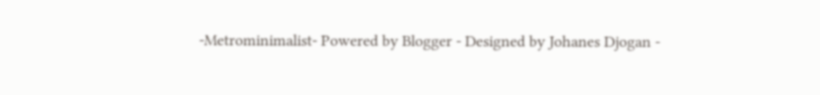-Metrominimalist- Powered by Blogger - Designed by Johanes Djogan -